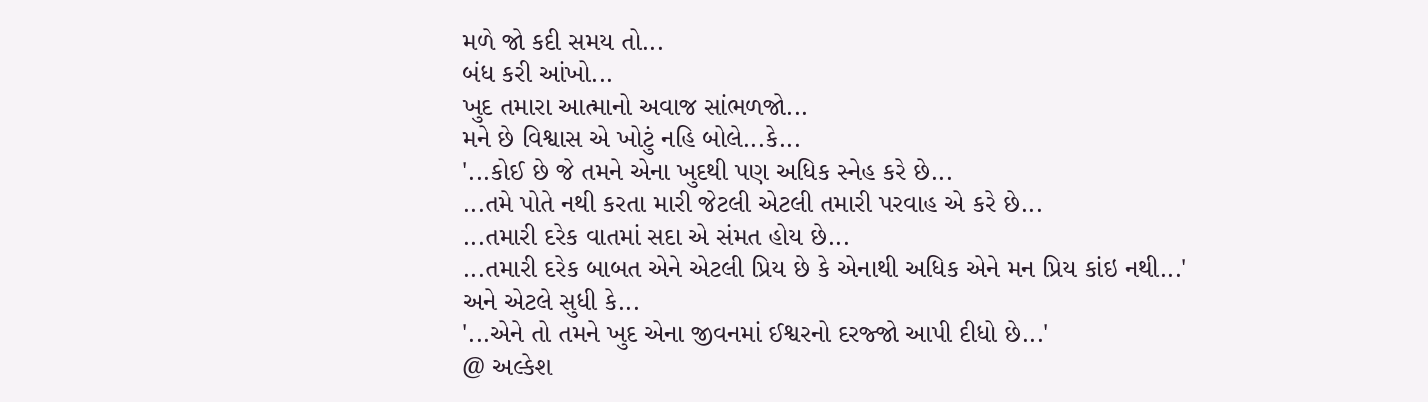મળે જો કદી સમય તો...
બંધ કરી આંખો...
ખુદ તમારા આત્માનો અવાજ સાંભળજો...
મને છે વિશ્વાસ એ ખોટું નહિ બોલે...કે...
'...કોઈ છે જે તમને એના ખુદથી પણ અધિક સ્નેહ કરે છે...
...તમે પોતે નથી કરતા મારી જેટલી એટલી તમારી પરવાહ એ કરે છે...
...તમારી દરેક વાતમાં સદા એ સંમત હોય છે...
...તમારી દરેક બાબત એને એટલી પ્રિય છે કે એનાથી અધિક એને મન પ્રિય કાંઇ નથી...'
અને એટલે સુધી કે...
'...એને તો તમને ખુદ એના જીવનમાં ઈશ્વરનો દરજ્જો આપી દીધો છે...'
@ અલ્કેશ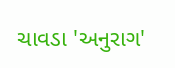ચાવડા 'અનુરાગ'